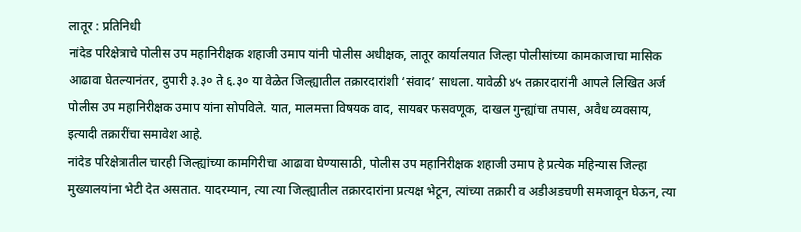लातूर : प्रतिनिधी
नांदेड परिक्षेत्राचे पोलीस उप महानिरीक्षक शहाजी उमाप यांनी पोलीस अधीक्षक, लातूर कार्यालयात जिल्हा पोलीसांच्या कामकाजाचा मासिक आढावा घेतल्यानंतर, दुपारी ३.३० ते ६.३० या वेळेत जिल्ह्यातील तक्रारदारांशी ‘संवाद’ साधला. यावेळी ४५ तक्रारदारांनी आपले लिखित अर्ज पोलीस उप महानिरीक्षक उमाप यांना सोपविले. यात, मालमत्ता विषयक वाद, सायबर फसवणूक, दाखल गुन्ह्यांचा तपास, अवैध व्यवसाय, इत्यादी तक्रारींचा समावेश आहे.
नांदेड परिक्षेत्रातील चारही जिल्ह्यांच्या कामगिरीचा आढावा घेण्यासाठी, पोलीस उप महानिरीक्षक शहाजी उमाप हे प्रत्येक महिन्यास जिल्हा मुख्यालयांना भेटी देत असतात. यादरम्यान, त्या त्या जिल्ह्यातील तक्रारदारांना प्रत्यक्ष भेटून, त्यांच्या तक्रारी व अडीअडचणी समजावून घेऊन, त्या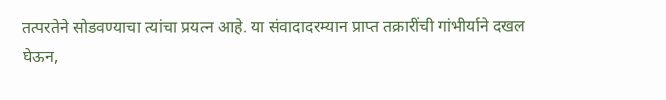तत्परतेने सोडवण्याचा त्यांचा प्रयत्न आहे. या संवादादरम्यान प्राप्त तक्रारींची गांभीर्याने दखल घेऊन,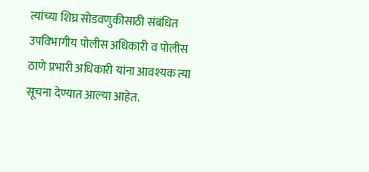त्यांच्या शिघ्र सोडवणुकीसाठी संबंधित उपविभागीय पोलीस अधिकारी व पोलीस ठाणे प्रभारी अधिकारी यांना आवश्यक त्या सूचना देण्यात आल्या आहेत.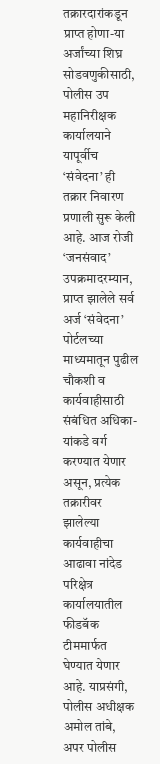तक्रारदारांकडून प्राप्त होणा-या अर्जांच्या शिघ्र सोडवणुकीसाठी, पोलीस उप महानिरीक्षक कार्यालयाने यापूर्वीच ‘संवेदना’ ही तक्रार निवारण प्रणाली सुरू केली आहे. आज रोजी ‘जनसंवाद’ उपक्रमादरम्यान, प्राप्त झालेले सर्व अर्ज ‘संवेदना’ पोर्टलच्या माध्यमातून पुढील चौकशी व कार्यवाहीसाठी संबंधित अधिका-यांकडे वर्ग करण्यात येणार असून, प्रत्येक तक्रारीवर झालेल्या कार्यवाहीचा आढावा नांदेड परिक्षेत्र कार्यालयातील फीडबॅक टीममार्फत घेण्यात येणार आहे. याप्रसंगी, पोलीस अधीक्षक अमोल तांबे, अपर पोलीस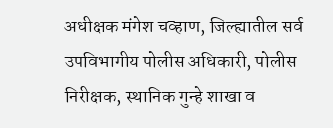अधीक्षक मंगेश चव्हाण, जिल्ह्यातील सर्व उपविभागीय पोलीस अधिकारी, पोलीस निरीक्षक, स्थानिक गुन्हे शाखा व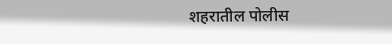शहरातील पोलीस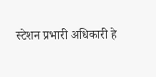स्टेशन प्रभारी अधिकारी हे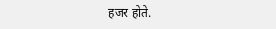हजर होते.